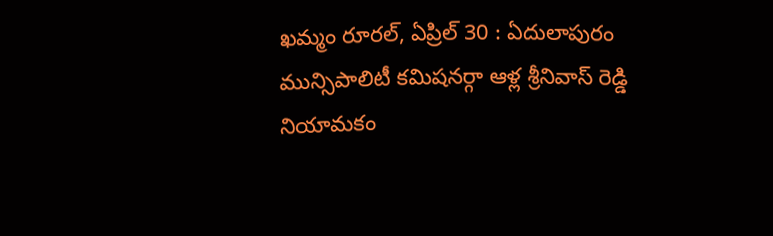ఖమ్మం రూరల్, ఏప్రిల్ 30 : ఏదులాపురం మున్సిపాలిటీ కమిషనర్గా ఆళ్ల శ్రీనివాస్ రెడ్డి నియామకం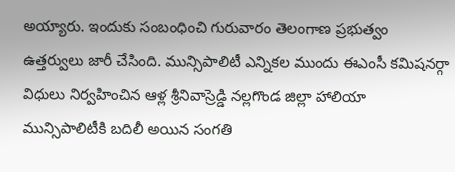అయ్యారు. ఇందుకు సంబంధించి గురువారం తెలంగాణ ప్రభుత్వం ఉత్తర్వులు జారీ చేసింది. మున్సిపాలిటీ ఎన్నికల ముందు ఈఎంసీ కమిషనర్గా విధులు నిర్వహించిన ఆళ్ల శ్రీనివాస్రెడ్డి నల్లగొండ జిల్లా హాలియా మున్సిపాలిటీకి బదిలీ అయిన సంగతి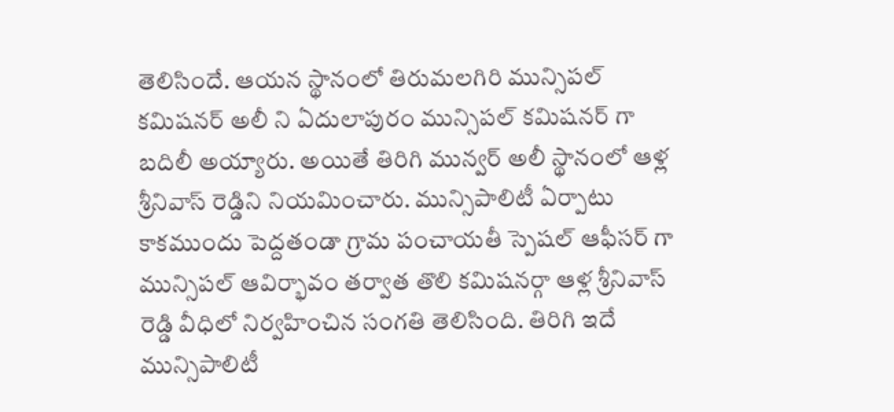తెలిసిందే. ఆయన స్థానంలో తిరుమలగిరి మున్సిపల్ కమిషనర్ అలీ ని ఏదులాపురం మున్సిపల్ కమిషనర్ గా బదిలీ అయ్యారు. అయితే తిరిగి మున్వర్ అలీ స్థానంలో ఆళ్ల శ్రీనివాస్ రెడ్డిని నియమించారు. మున్సిపాలిటీ ఏర్పాటు కాకముందు పెద్దతండా గ్రామ పంచాయతీ స్పెషల్ ఆఫీసర్ గా మున్సిపల్ ఆవిర్భావం తర్వాత తొలి కమిషనర్గా ఆళ్ల శ్రీనివాస్ రెడ్డి వీధిలో నిర్వహించిన సంగతి తెలిసింది. తిరిగి ఇదే మున్సిపాలిటీ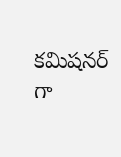కమిషనర్ గా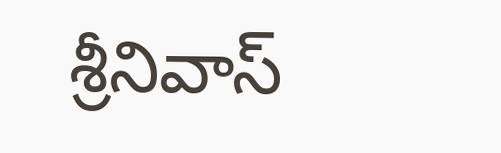శ్రీనివాస్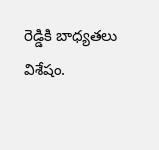రెడ్డికి బాధ్యతలు విశేషం.